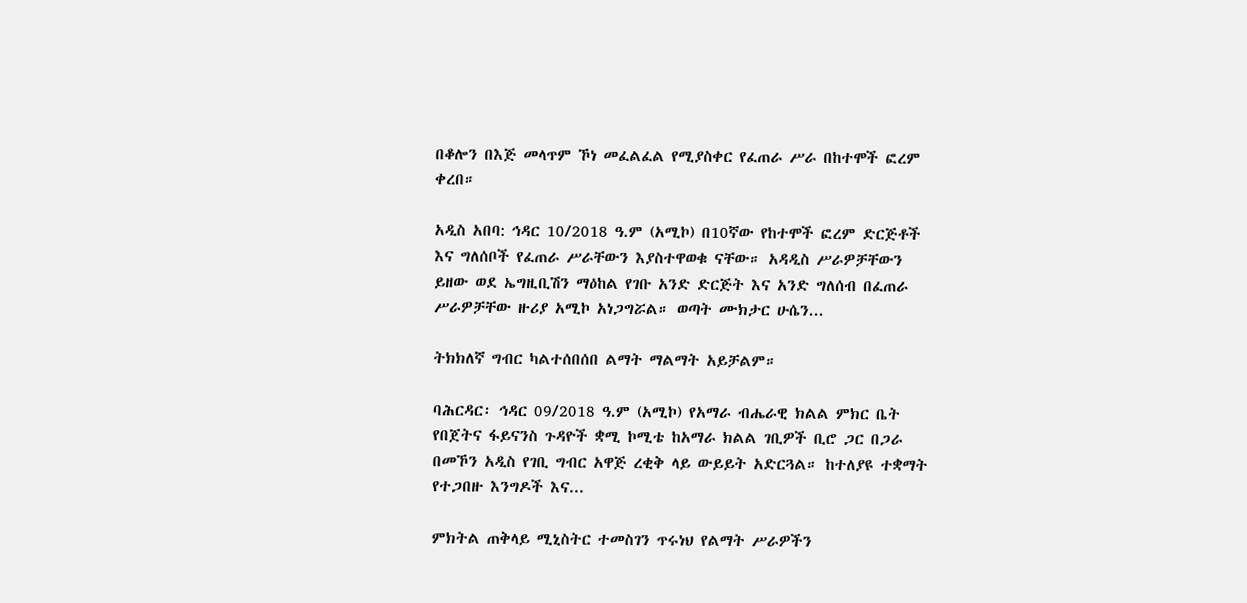በቆሎን በእጅ መላጥም ኾነ መፈልፈል የሚያስቀር የፈጠራ ሥራ በከተሞች ፎረም ቀረበ።

አዲስ አበባ: ኅዳር 10/2018 ዓ.ም (አሚኮ) በ10ኛው የከተሞች ፎረም ድርጅቶች እና ግለሰቦች የፈጠራ ሥራቸውን እያስተዋወቁ ናቸው። አዳዲስ ሥራዎቻቸውን ይዘው ወደ ኤግዚቢሽን ማዕከል የገቡ አንድ ድርጅት እና አንድ ግለሰብ በፈጠራ ሥራዎቻቸው ዙሪያ አሚኮ አነጋግሯል። ወጣት ሙክታር ሁሴን...

ትክክለኛ ግብር ካልተሰበሰበ ልማት ማልማት አይቻልም።

ባሕርዳር፡ ኅዳር 09/2018 ዓ.ም (አሚኮ) የአማራ ብሔራዊ ክልል ምክር ቤት የበጀትና ፋይናንስ ጉዳዮች ቋሚ ኮሚቴ ከአማራ ክልል ገቢዎች ቢሮ ጋር በጋራ በመኾን አዲስ የገቢ ግብር አዋጅ ረቂቅ ላይ ውይይት አድርጓል። ከተለያዩ ተቋማት የተጋበዙ እንግዶች እና...

ምክትል ጠቅላይ ሚኒስትር ተመስገን ጥሩነህ የልማት ሥራዎችን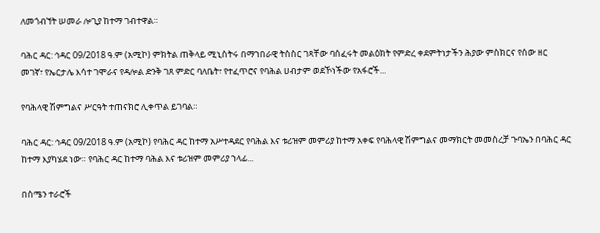ለመጎብኘት ሠመራ ሎጊያ ከተማ ገብተዋል።

ባሕር ዳር: ኅዳር 09/2018 ዓ.ም (አሚኮ) ምክትል ጠቅላይ ሚኒስትሩ በማኀበራዊ ትስስር ገጻቸው ባሰፈሩት መልዕክት የምድረ ቀደምትነታችን ሕያው ምስክርና የሰው ዘር መገኛ፣ የኤርታሌ እሳተ ገሞራና የዳሎል ድንቅ ገጸ ምድር ባለቤት፣ የተፈጥሮና የባሕል ሀብታም ወደኾነችው የአፋሮች...

የባሕላዊ ሽምግልና ሥርዓት ተጠናክሮ ሊቀጥል ይገባል።

ባሕር ዳር: ኅዳር 09/2018 ዓ.ም (አሚኮ) የባሕር ዳር ከተማ አሥተዳደር የባሕል እና ቱሪዝም መምሪያ ከተማ አቀፍ የባሕላዊ ሽምግልና መማክርት መመስረቻ ጉባኤን በባሕር ዳር ከተማ እያካሄደ ነው። የባሕር ዳር ከተማ ባሕል እና ቱሪዝም መምሪያ ኀላፊ...

በስሜን ተራሮች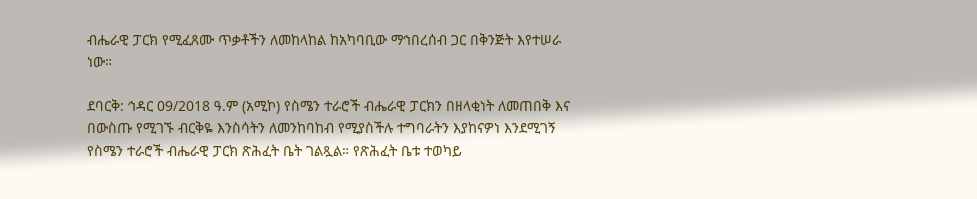ብሔራዊ ፓርክ የሚፈጸሙ ጥቃቶችን ለመከላከል ከአካባቢው ማኅበረሰብ ጋር በቅንጅት እየተሠራ ነው።

ደባርቅ: ኅዳር 09/2018 ዓ.ም (አሚኮ) የስሜን ተራሮች ብሔራዊ ፓርክን በዘላቂነት ለመጠበቅ እና በውስጡ የሚገኙ ብርቅዬ እንስሳትን ለመንከባከብ የሚያስችሉ ተግባራትን እያከናዎነ እንደሚገኝ የስሜን ተራሮች ብሔራዊ ፓርክ ጽሕፈት ቤት ገልጿል። የጽሕፈት ቤቱ ተወካይ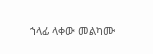ኀላፊ ላቀው መልካሙ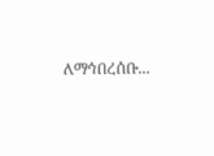ለማኅበረሰቡ...